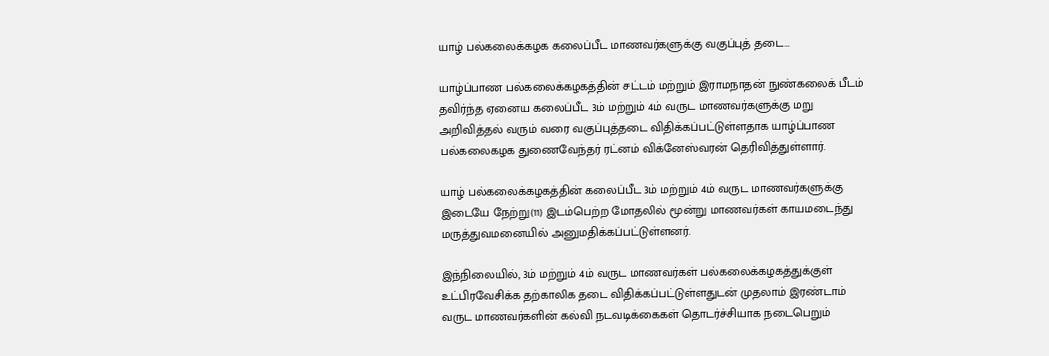யாழ் பல்கலைக்கழக கலைப்பீட மாணவர்களுக்கு வகுப்புத் தடை…

யாழ்ப்பாண பல்கலைக்கழகத்தின் சட்டம் மற்றும் இராமநாதன் நுண்கலைக் பீடம் தவிர்ந்த ஏனைய கலைப்பீட 3ம் மற்றும் 4ம் வருட மாணவர்களுக்கு மறு அறிவித்தல் வரும் வரை வகுப்புத்தடை விதிக்கப்பட்டுள்ளதாக யாழ்ப்பாண பல்கலைகழக துணைவேந்தர் ரட்னம் விக்னேஸ்வரன் தெரிவித்துள்ளார்.

யாழ் பல்கலைக்கழகத்தின் கலைப்பீட 3ம் மற்றும் 4ம் வருட மாணவர்களுக்கு இடையே நேற்று(11) இடம்பெற்ற மோதலில் மூன்று மாணவர்கள் காயமடைந்து மருத்துவமனையில் அனுமதிக்கப்பட்டுள்ளனர்.

இந்நிலையில், 3ம் மற்றும் 4ம் வருட மாணவர்கள் பல்கலைக்கழகத்துக்குள் உட்பிரவேசிக்க தற்காலிக தடை விதிக்கப்பட்டுள்ளதுடன் முதலாம் இரண்டாம் வருட மாணவர்களின் கல்வி நடவடிக்கைகள் தொடர்ச்சியாக நடைபெறும்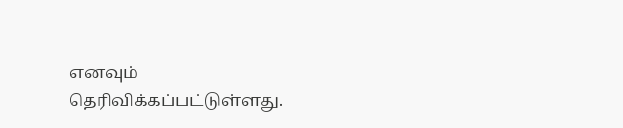எனவும் தெரிவிக்கப்பட்டுள்ளது.